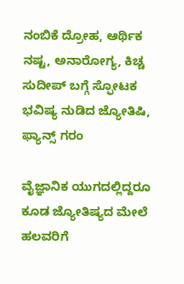ನಂಬಿಕೆ ದ್ರೋಹ, ಆರ್ಥಿಕ ನಷ್ಟ, ಅನಾರೋಗ್ಯ, ಕಿಚ್ಚ ಸುದೀಪ್ ಬಗ್ಗೆ ಸ್ಫೋಟಕ ಭವಿಷ್ಯ ನುಡಿದ ಜ್ಯೋತಿಷಿ, ಫ್ಯಾನ್ಸ್ ಗರಂ

ವೈಜ್ಞಾನಿಕ ಯುಗದಲ್ಲಿದ್ದರೂ ಕೂಡ ಜ್ಯೋತಿಷ್ಯದ ಮೇಲೆ ಹಲವರಿಗೆ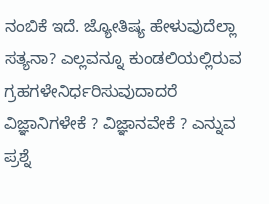ನಂಬಿಕೆ ಇದೆ. ಜ್ಯೋತಿಷ್ಯ ಹೇಳುವುದೆಲ್ಲಾ ಸತ್ಯನಾ? ಎಲ್ಲವನ್ನೂ ಕುಂಡಲಿಯಲ್ಲಿರುವ ಗ್ರಹಗಳೇನಿರ್ಧರಿಸುವುದಾದರೆ ವಿಜ್ಞಾನಿಗಳೇಕೆ ? ವಿಜ್ಞಾನವೇಕೆ ? ಎನ್ನುವ ಪ್ರಶ್ನೆ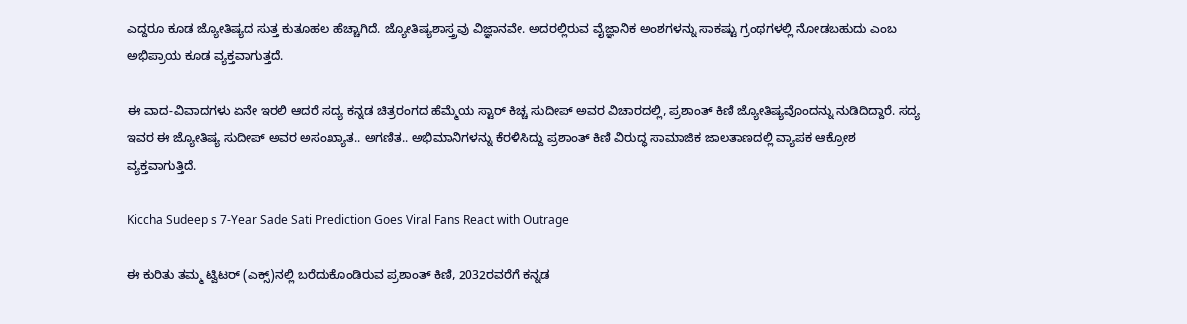ಎದ್ದರೂ ಕೂಡ ಜ್ಯೋತಿಷ್ಯದ ಸುತ್ತ ಕುತೂಹಲ ಹೆಚ್ಚಾಗಿದೆ. ಜ್ಯೋತಿಷ್ಯಶಾಸ್ತ್ರವು ವಿಜ್ಞಾನವೇ. ಅದರಲ್ಲಿರುವ ವೈಜ್ಞಾನಿಕ ಅಂಶಗಳನ್ನು ಸಾಕಷ್ಟು ಗ್ರಂಥಗಳಲ್ಲಿ ನೋಡಬಹುದು ಎಂಬ ಅಭಿಪ್ರಾಯ ಕೂಡ ವ್ಯಕ್ತವಾಗುತ್ತದೆ.

ಈ ವಾದ-ವಿವಾದಗಳು ಏನೇ ಇರಲಿ ಆದರೆ ಸದ್ಯ ಕನ್ನಡ ಚಿತ್ರರಂಗದ ಹೆಮ್ಮೆಯ ಸ್ಟಾರ್ ಕಿಚ್ಚ ಸುದೀಪ್ ಅವರ ವಿಚಾರದಲ್ಲಿ, ಪ್ರಶಾಂತ್ ಕಿಣಿ ಜ್ಯೋತಿಷ್ಯವೊಂದನ್ನು ನುಡಿದಿದ್ದಾರೆ. ಸದ್ಯ ಇವರ ಈ ಜ್ಯೋತಿಷ್ಯ ಸುದೀಪ್ ಅವರ ಅಸಂಖ್ಯಾತ.. ಅಗಣಿತ.. ಅಭಿಮಾನಿಗಳನ್ನು ಕೆರಳಿಸಿದ್ದು ಪ್ರಶಾಂತ್ ಕಿಣಿ ವಿರುದ್ಧ ಸಾಮಾಜಿಕ ಜಾಲತಾಣದಲ್ಲಿ ವ್ಯಾಪಕ ಆಕ್ರೋಶ ವ್ಯಕ್ತವಾಗುತ್ತಿದೆ.

Kiccha Sudeep s 7-Year Sade Sati Prediction Goes Viral Fans React with Outrage

ಈ ಕುರಿತು ತಮ್ಮ ಟ್ವಿಟರ್‌ (ಎಕ್ಸ್‌)ನಲ್ಲಿ ಬರೆದುಕೊಂಡಿರುವ ಪ್ರಶಾಂತ್ ಕಿಣಿ, 2032ರವರೆಗೆ ಕನ್ನಡ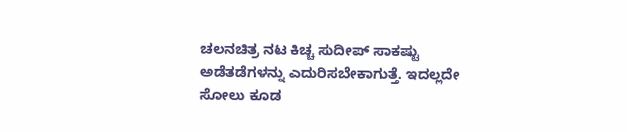ಚಲನಚಿತ್ರ ನಟ ಕಿಚ್ಚ ಸುದೀಪ್ ಸಾಕಷ್ಟು ಅಡೆತಡೆಗಳನ್ನು ಎದುರಿಸಬೇಕಾಗುತ್ತೆ. ಇದಲ್ಲದೇ ಸೋಲು ಕೂಡ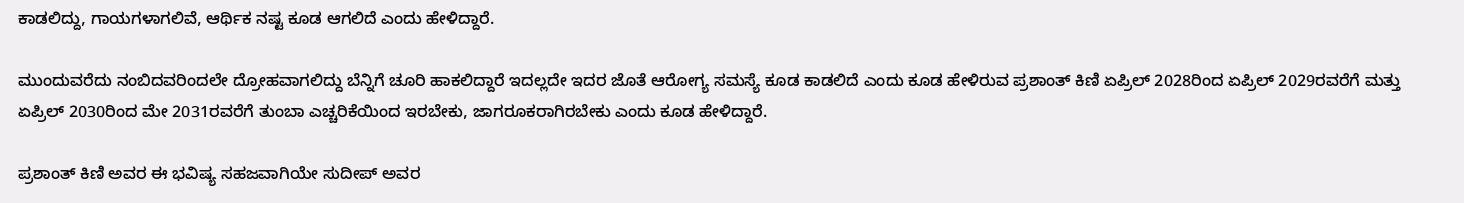ಕಾಡಲಿದ್ದು, ಗಾಯಗಳಾಗಲಿವೆ, ಆರ್ಥಿಕ ನಷ್ಟ ಕೂಡ ಆಗಲಿದೆ ಎಂದು ಹೇಳಿದ್ದಾರೆ.

ಮುಂದುವರೆದು ನಂಬಿದವರಿಂದಲೇ ದ್ರೋಹವಾಗಲಿದ್ದು ಬೆನ್ನಿಗೆ ಚೂರಿ ಹಾಕಲಿದ್ದಾರೆ ಇದಲ್ಲದೇ ಇದರ ಜೊತೆ ಆರೋಗ್ಯ ಸಮಸ್ಯೆ ಕೂಡ ಕಾಡಲಿದೆ ಎಂದು ಕೂಡ ಹೇಳಿರುವ ಪ್ರಶಾಂತ್ ಕಿಣಿ ಏಪ್ರಿಲ್ 2028ರಿಂದ ಏಪ್ರಿಲ್ 2029ರವರೆಗೆ ಮತ್ತು ಏಪ್ರಿಲ್ 2030ರಿಂದ ಮೇ 2031ರವರೆಗೆ ತುಂಬಾ ಎಚ್ಚರಿಕೆಯಿಂದ ಇರಬೇಕು, ಜಾಗರೂಕರಾಗಿರಬೇಕು ಎಂದು ಕೂಡ ಹೇಳಿದ್ದಾರೆ.

ಪ್ರಶಾಂತ್ ಕಿಣಿ ಅವರ ಈ ಭವಿಷ್ಯ ಸಹಜವಾಗಿಯೇ ಸುದೀಪ್ ಅವರ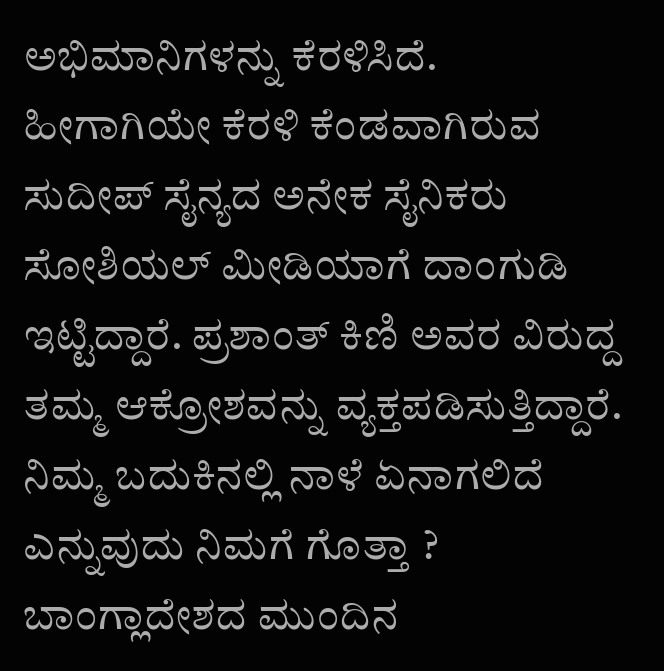ಅಭಿಮಾನಿಗಳನ್ನು ಕೆರಳಿಸಿದೆ. ಹೀಗಾಗಿಯೇ ಕೆರಳಿ ಕೆಂಡವಾಗಿರುವ ಸುದೀಪ್ ಸೈನ್ಯದ ಅನೇಕ ಸೈನಿಕರು ಸೋಶಿಯಲ್ ಮೀಡಿಯಾಗೆ ದಾಂಗುಡಿ ಇಟ್ಟಿದ್ದಾರೆ. ಪ್ರಶಾಂತ್ ಕಿಣಿ ಅವರ ವಿರುದ್ದ ತಮ್ಮ ಆಕ್ರೋಶವನ್ನು ವ್ಯಕ್ತಪಡಿಸುತ್ತಿದ್ದಾರೆ. ನಿಮ್ಮ ಬದುಕಿನಲ್ಲಿ ನಾಳೆ ಏನಾಗಲಿದೆ ಎನ್ನುವುದು ನಿಮಗೆ ಗೊತ್ತಾ ? ಬಾಂಗ್ಲಾದೇಶದ ಮುಂದಿನ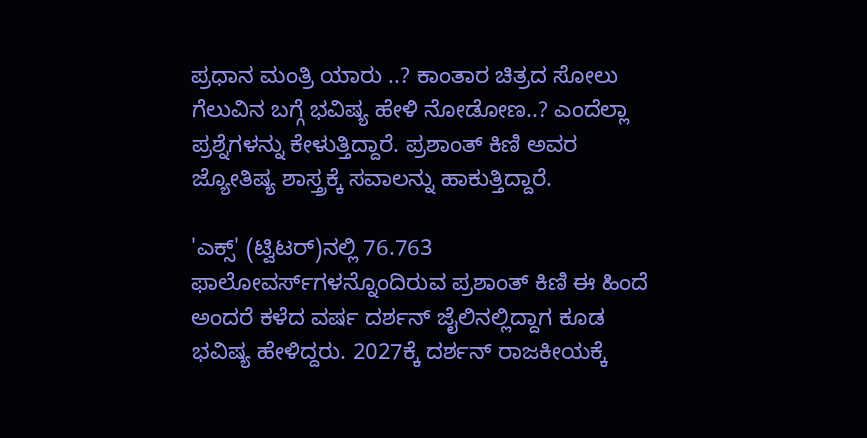ಪ್ರಧಾನ ಮಂತ್ರಿ ಯಾರು ..? ಕಾಂತಾರ ಚಿತ್ರದ ಸೋಲು ಗೆಲುವಿನ ಬಗ್ಗೆ ಭವಿಷ್ಯ ಹೇಳಿ ನೋಡೋಣ..? ಎಂದೆಲ್ಲಾ ಪ್ರಶ್ನೆಗಳನ್ನು ಕೇಳುತ್ತಿದ್ದಾರೆ. ಪ್ರಶಾಂತ್ ಕಿಣಿ ಅವರ ಜ್ಯೋತಿಷ್ಯ ಶಾಸ್ತ್ರಕ್ಕೆ ಸವಾಲನ್ನು ಹಾಕುತ್ತಿದ್ದಾರೆ.

'ಎಕ್ಸ್‌' (ಟ್ವಿಟರ್‌)ನಲ್ಲಿ 76.763 ಫಾಲೋವರ್ಸ್‌ಗಳನ್ನೊಂದಿರುವ ಪ್ರಶಾಂತ್ ಕಿಣಿ ಈ ಹಿಂದೆ ಅಂದರೆ ಕಳೆದ ವರ್ಷ ದರ್ಶನ್ ಜೈಲಿನಲ್ಲಿದ್ದಾಗ ಕೂಡ ಭವಿಷ್ಯ ಹೇಳಿದ್ದರು. 2027ಕ್ಕೆ ದರ್ಶನ್ ರಾಜಕೀಯಕ್ಕೆ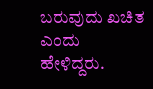ಬರುವುದು ಖಚಿತ ಎಂದು ಹೇಳಿದ್ದರು.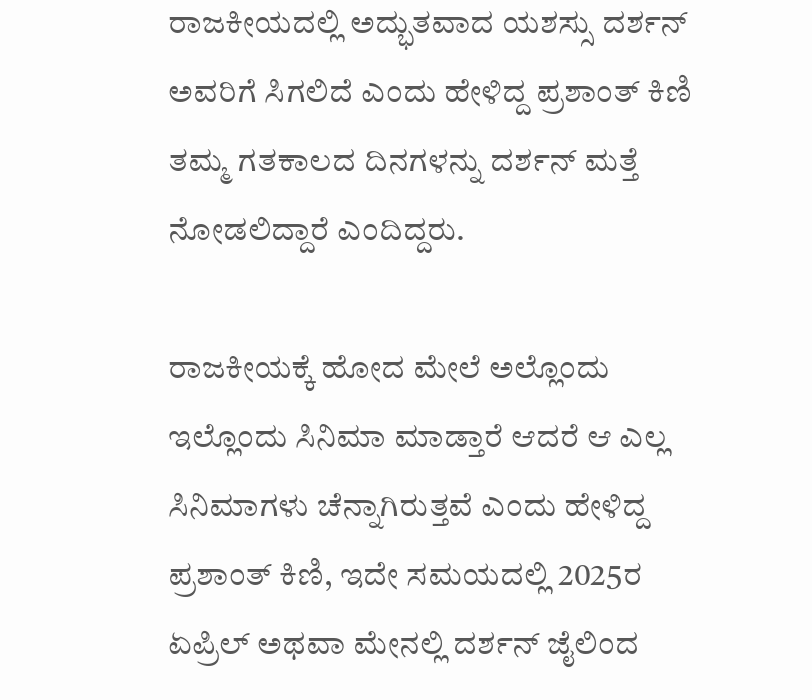ರಾಜಕೀಯದಲ್ಲಿ ಅದ್ಭುತವಾದ ಯಶಸ್ಸು ದರ್ಶನ್ ಅವರಿಗೆ ಸಿಗಲಿದೆ ಎಂದು ಹೇಳಿದ್ದ ಪ್ರಶಾಂತ್ ಕಿಣಿ ತಮ್ಮ ಗತಕಾಲದ ದಿನಗಳನ್ನು ದರ್ಶನ್ ಮತ್ತೆ ನೋಡಲಿದ್ದಾರೆ ಎಂದಿದ್ದರು.

ರಾಜಕೀಯಕ್ಕೆ ಹೋದ ಮೇಲೆ ಅಲ್ಲೊಂದು ಇಲ್ಲೊಂದು ಸಿನಿಮಾ ಮಾಡ್ತಾರೆ ಆದರೆ ಆ ಎಲ್ಲ ಸಿನಿಮಾಗಳು ಚೆನ್ನಾಗಿರುತ್ತವೆ ಎಂದು ಹೇಳಿದ್ದ ಪ್ರಶಾಂತ್ ಕಿಣಿ, ಇದೇ ಸಮಯದಲ್ಲಿ 2025ರ ಏಪ್ರಿಲ್ ಅಥವಾ ಮೇನಲ್ಲಿ ದರ್ಶನ್ ಜೈಲಿಂದ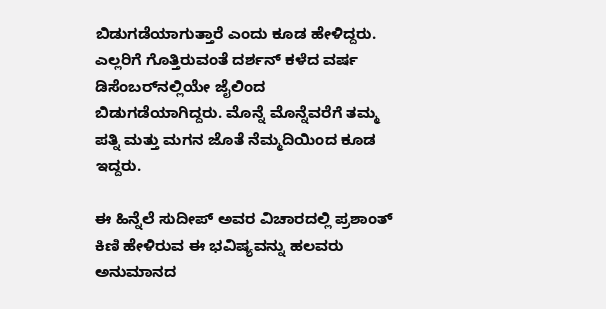ಬಿಡುಗಡೆಯಾಗುತ್ತಾರೆ ಎಂದು ಕೂಡ ಹೇಳಿದ್ದರು. ಎಲ್ಲರಿಗೆ ಗೊತ್ತಿರುವಂತೆ ದರ್ಶನ್ ಕಳೆದ ವರ್ಷ ಡಿಸೆಂಬರ್‌ನಲ್ಲಿಯೇ ಜೈಲಿಂದ ಬಿಡುಗಡೆಯಾಗಿದ್ದರು. ಮೊನ್ನೆ ಮೊನ್ನೆವರೆಗೆ ತಮ್ಮ ಪತ್ನಿ ಮತ್ತು ಮಗನ ಜೊತೆ ನೆಮ್ಮದಿಯಿಂದ ಕೂಡ ಇದ್ದರು.

ಈ ಹಿನ್ನೆಲೆ ಸುದೀಪ್ ಅವರ ವಿಚಾರದಲ್ಲಿ ಪ್ರಶಾಂತ್ ಕಿಣಿ ಹೇಳಿರುವ ಈ ಭವಿಷ್ಯವನ್ನು ಹಲವರು ಅನುಮಾನದ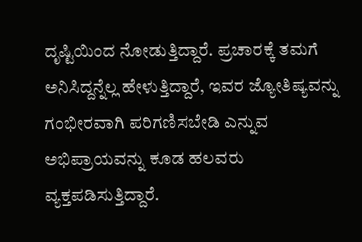ದೃಷ್ಟಿಯಿಂದ ನೋಡುತ್ತಿದ್ದಾರೆ. ಪ್ರಚಾರಕ್ಕೆ ತಮಗೆ ಅನಿಸಿದ್ದನ್ನೆಲ್ಲ ಹೇಳುತ್ತಿದ್ದಾರೆ, ಇವರ ಜ್ಯೋತಿಷ್ಯವನ್ನು ಗಂಭೀರವಾಗಿ ಪರಿಗಣಿಸಬೇಡಿ ಎನ್ನುವ ಅಭಿಪ್ರಾಯವನ್ನು ಕೂಡ ಹಲವರು ವ್ಯಕ್ತಪಡಿಸುತ್ತಿದ್ದಾರೆ.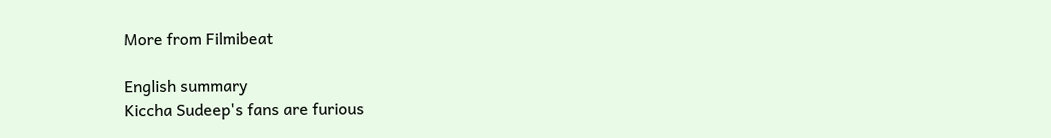More from Filmibeat

English summary
Kiccha Sudeep's fans are furious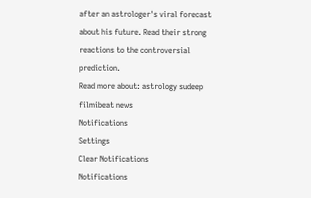after an astrologer's viral forecast about his future. Read their strong reactions to the controversial prediction.
Read more about: astrology sudeep filmibeat news
Notifications
Settings
Clear Notifications
Notifications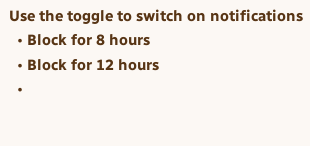Use the toggle to switch on notifications
  • Block for 8 hours
  • Block for 12 hours
  •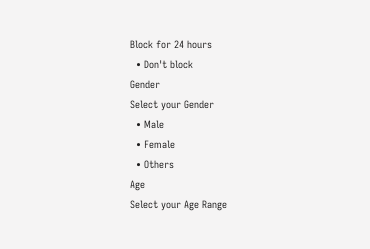Block for 24 hours
  • Don't block
Gender
Select your Gender
  • Male
  • Female
  • Others
Age
Select your Age Range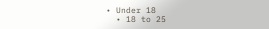• Under 18
  • 18 to 25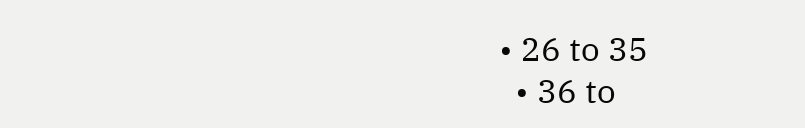• 26 to 35
  • 36 to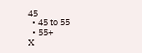45
  • 45 to 55
  • 55+
X